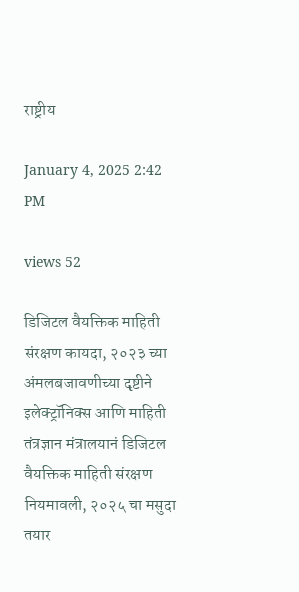राष्ट्रीय

January 4, 2025 2:42 PM

views 52

डिजिटल वैयक्तिक माहिती संरक्षण कायदा, २०२३ च्या अंमलबजावणीच्या दृष्टीने इलेक्ट्रॉनिक्स आणि माहिती तंत्रज्ञान मंत्रालयानं डिजिटल वैयक्तिक माहिती संरक्षण नियमावली, २०२५ चा मसुदा तयार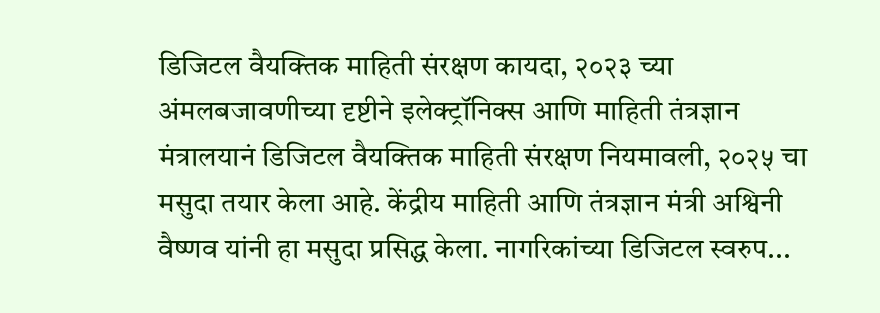डिजिटल वैयक्तिक माहिती संरक्षण कायदा, २०२३ च्या अंमलबजावणीच्या दृष्टीने इलेक्ट्रॉनिक्स आणि माहिती तंत्रज्ञान मंत्रालयानं डिजिटल वैयक्तिक माहिती संरक्षण नियमावली, २०२५ चा मसुदा तयार केला आहे. केंद्रीय माहिती आणि तंत्रज्ञान मंत्री अश्विनी वैष्णव यांनी हा मसुदा प्रसिद्ध केला. नागरिकांच्या डिजिटल स्वरुप...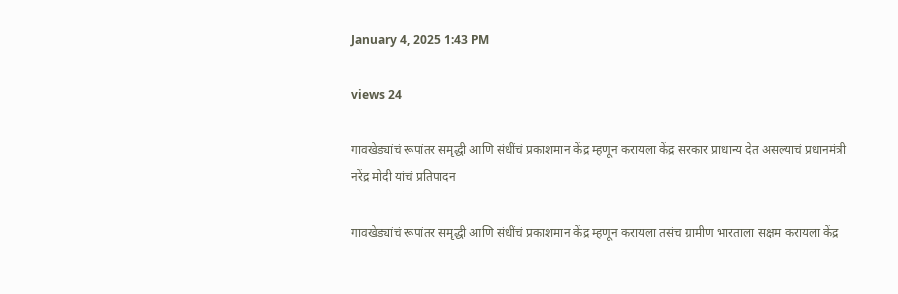January 4, 2025 1:43 PM

views 24

गावखेड्यांचं रूपांतर समृद्धी आणि संधींचं प्रकाशमान केंद्र म्हणून करायला केंद्र सरकार प्राधान्य देत असल्याचं प्रधानमंत्री नरेंद्र मोदी यांचं प्रतिपादन

गावखेड्यांचं रूपांतर समृद्धी आणि संधींचं प्रकाशमान केंद्र म्हणून करायला तसंच ग्रामीण भारताला सक्षम करायला केंद्र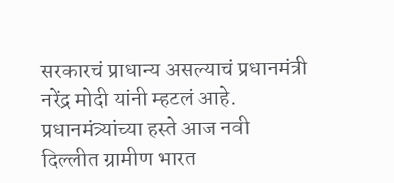सरकारचं प्राधान्य असल्याचं प्रधानमंत्री नरेंद्र मोदी यांनी म्हटलं आहे. प्रधानमंत्र्यांच्या हस्ते आज नवी दिल्लीत ग्रामीण भारत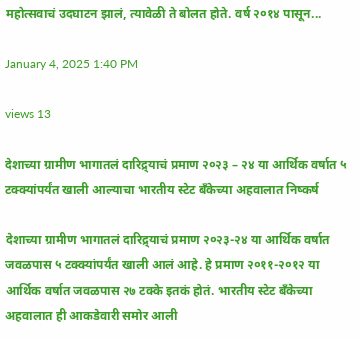महोत्सवाचं उदघाटन झालं, त्यावेळी ते बोलत होते. वर्ष २०१४ पासून...

January 4, 2025 1:40 PM

views 13

देशाच्या ग्रामीण भागातलं दारिद्र्याचं प्रमाण २०२३ – २४ या आर्थिक वर्षात ५ टक्क्यांपर्यंत खाली आल्याचा भारतीय स्टेट बँकेच्या अहवालात निष्कर्ष

देशाच्या ग्रामीण भागातलं दारिद्र्याचं प्रमाण २०२३-२४ या आर्थिक वर्षात जवळपास ५ टक्क्यांपर्यंत खाली आलं आहे. हे प्रमाण २०११-२०१२ या आर्थिक वर्षात जवळपास २७ टक्के इतकं होतं. भारतीय स्टेट बँकेच्या अहवालात ही आकडेवारी समोर आली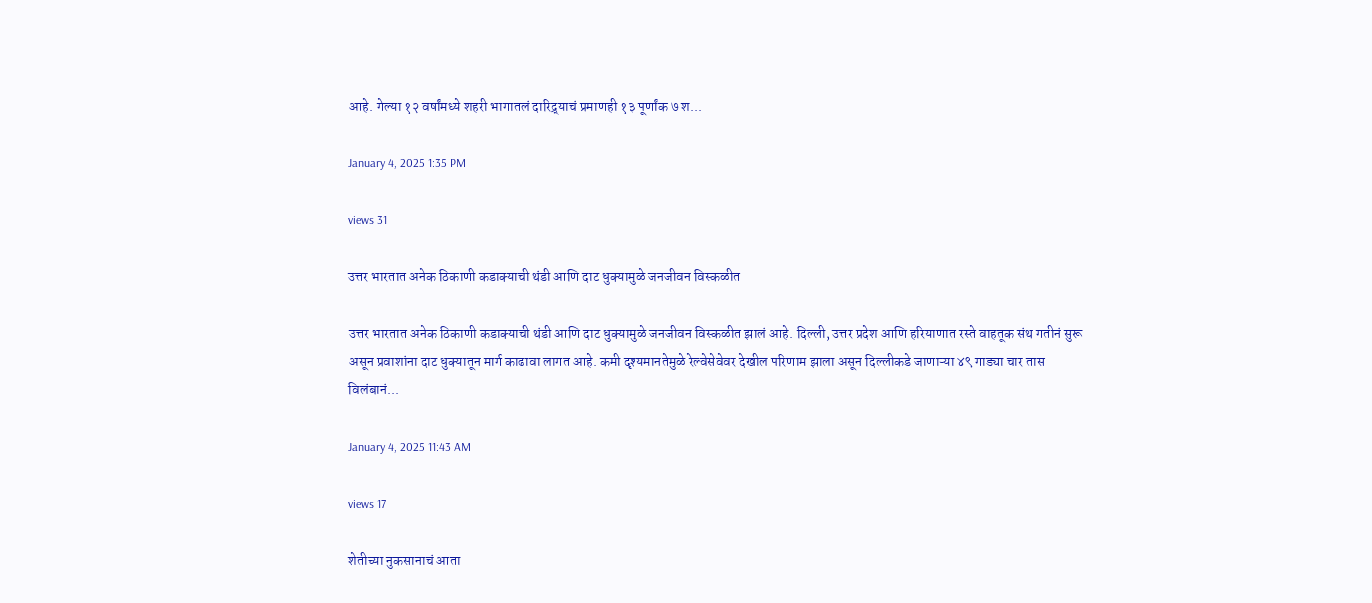आहे. गेल्या १२ वर्षांमध्ये शहरी भागातलं दारिद्र्याचं प्रमाणही १३ पूर्णांक ७ श...

January 4, 2025 1:35 PM

views 31

उत्तर भारतात अनेक ठिकाणी कडाक्याची थंडी आणि दाट धुक्यामुळे जनजीवन विस्कळीत

उत्तर भारतात अनेक ठिकाणी कडाक्याची थंडी आणि दाट धुक्यामुळे जनजीवन विस्कळीत झालं आहे. दिल्ली, उत्तर प्रदेश आणि हरियाणात रस्ते वाहतूक संथ गतीनं सुरू असून प्रवाशांना दाट धुक्यातून मार्ग काढावा लागत आहे. कमी दृश्यमानतेमुळे रेल्वेसेवेवर देखील परिणाम झाला असून दिल्लीकडे जाणाऱ्या ४९ गाड्या चार तास विलंबानं...

January 4, 2025 11:43 AM

views 17

शेतीच्या नुकसानाचं आता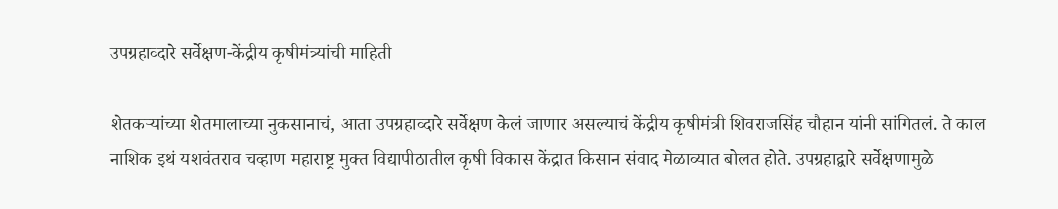उपग्रहाव्दारे सर्वेक्षण-केंद्रीय कृषीमंत्र्यांची माहिती

शेतकऱ्यांच्या शेतमालाच्या नुकसानाचं, आता उपग्रहाव्दारे सर्वेक्षण केलं जाणार असल्याचं केंद्रीय कृषीमंत्री शिवराजसिंह चौहान यांनी सांगितलं. ते काल नाशिक इथं यशवंतराव चव्हाण महाराष्ट्र मुक्त विद्यापीठातील कृषी विकास केंद्रात किसान संवाद मेळाव्यात बोलत होते. उपग्रहाद्वारे सर्वेक्षणामुळे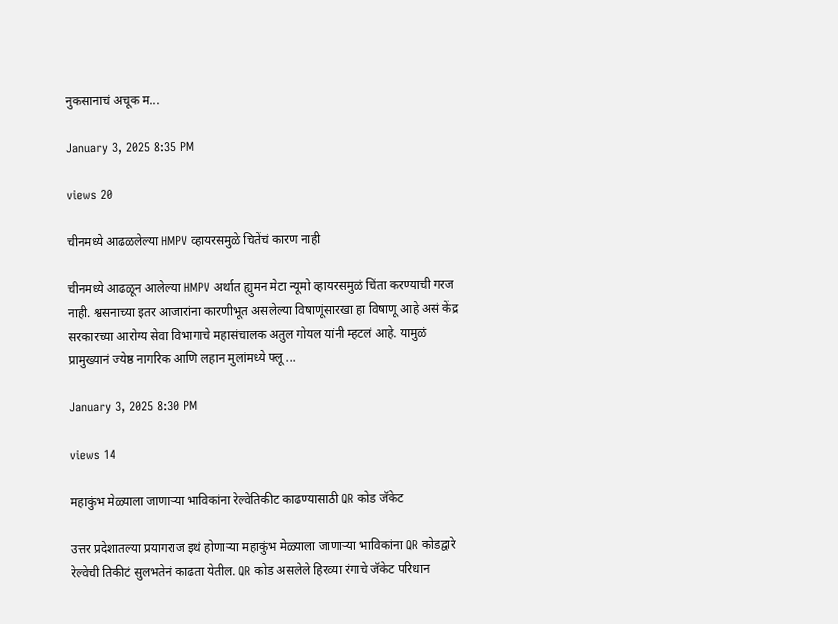नुकसानाचं अचूक म...

January 3, 2025 8:35 PM

views 20

चीनमध्ये आढळलेल्या HMPV व्हायरसमुळे चितेंचं कारण नाही

चीनमध्ये आढळून आलेल्या HMPV अर्थात ह्युमन मेटा न्यूमो व्हायरसमुळं चिंता करण्याची गरज नाही. श्वसनाच्या इतर आजारांना कारणीभूत असलेल्या विषाणूंसारखा हा विषाणू आहे असं केंद्र सरकारच्या आरोग्य सेवा विभागाचे महासंचालक अतुल गोयल यांनी म्हटलं आहे. यामुळं प्रामुख्यानं ज्येष्ठ नागरिक आणि लहान मुलांमध्ये फ्लू ...

January 3, 2025 8:30 PM

views 14

महाकुंभ मेळ्याला जाणाऱ्या भाविकांना रेल्वेतिकीट काढण्यासाठी QR कोड जॅकेट

उत्तर प्रदेशातल्या प्रयागराज इथं होणाऱ्या महाकुंभ मेळ्याला जाणाऱ्या भाविकांना QR कोडद्वारे रेल्वेची तिकीटं सुलभतेनं काढता येतील. QR कोड असलेले हिरव्या रंगाचे जॅकेट परिधान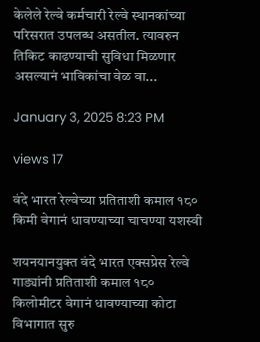केलेले रेल्वे कर्मचारी रेल्वे स्थानकांच्या परिसरात उपलब्ध असतील. त्यावरुन तिकिट काढण्याची सुविधा मिळणार असल्यानं भाविकांचा वेळ वा...

January 3, 2025 8:23 PM

views 17

वंदे भारत रेल्वेच्या प्रतिताशी कमाल १८० किमी वेगानं धावण्याच्या चाचण्या यशस्वी

शयनयानयुक्त वंदे भारत एक्सप्रेस रेल्वे गाड्यांनी प्रतिताशी कमाल १८० किलोमीटर वेगानं धावण्याच्या कोटा विभागात सुरु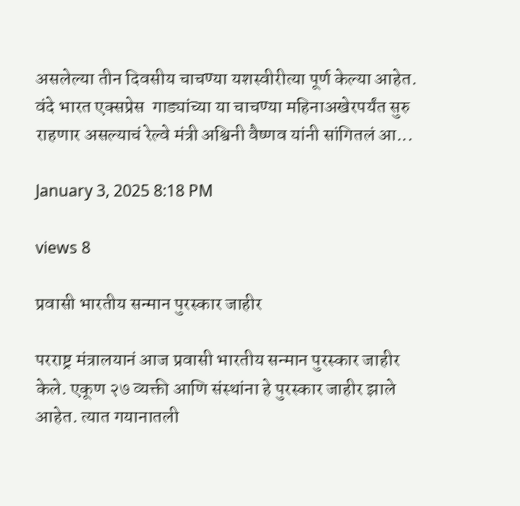असलेल्या तीन दिवसीय चाचण्या यशस्वीरीत्या पूर्ण केल्या आहेत. वंदे भारत एक्सप्रेस  गाड्यांच्या या चाचण्या महिनाअखेरपर्यंत सुरु राहणार असल्याचं रेल्वे मंत्री अश्विनी वैष्णव यांनी सांगितलं आ...

January 3, 2025 8:18 PM

views 8

प्रवासी भारतीय सन्मान पुरस्कार जाहीर

परराष्ट्र मंत्रालयानं आज प्रवासी भारतीय सन्मान पुरस्कार जाहीर केले. एकूण २७ व्यक्ती आणि संस्थांना हे पुरस्कार जाहीर झाले आहेत. त्यात गयानातली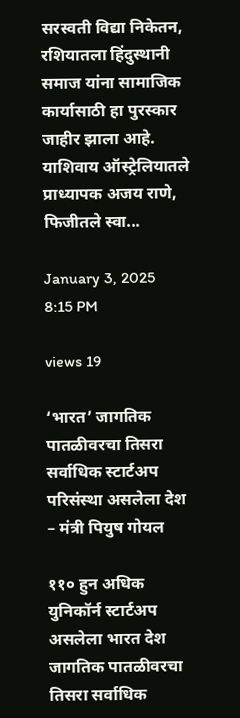सरस्वती विद्या निकेतन, रशियातला हिंदुस्थानी समाज यांना सामाजिक कार्यासाठी हा पुरस्कार जाहीर झाला आहे. याशिवाय ऑस्ट्रेलियातले प्राध्यापक अजय राणे, फिजीतले स्वा...

January 3, 2025 8:15 PM

views 19

‘भारत’ जागतिक पातळीवरचा तिसरा सर्वाधिक स्टार्टअप परिसंस्था असलेला देश – मंत्री पियुष गोयल

११० हुन अधिक युनिकॉर्न स्टार्टअप असलेला भारत देश जागतिक पातळीवरचा तिसरा सर्वाधिक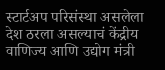स्टार्टअप परिसंस्था असलेला देश ठरला असल्याचं केंद्रीय वाणिज्य आणि उद्योग मंत्री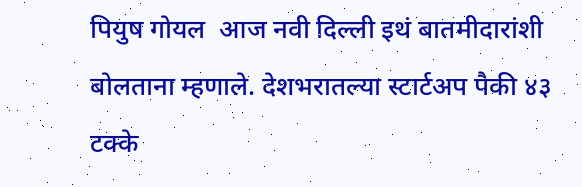पियुष गोयल  आज नवी दिल्ली इथं बातमीदारांशी बोलताना म्हणाले. देशभरातल्या स्टार्टअप पैकी ४३ टक्के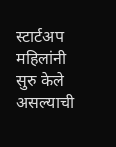स्टार्टअप महिलांनी सुरु केले असल्याची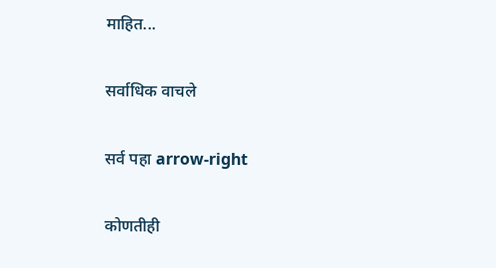माहित...

सर्वाधिक वाचले

सर्व पहा arrow-right

कोणतीही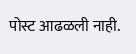पोस्ट आढळली नाही.